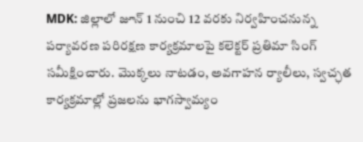MDK: జిల్లాలో జూన్ 1 నుంచి 12 వరకు నిర్వహించనున్న పర్యావరణ పరిరక్షణ కార్యక్రమాలపై కలెక్టర్ ప్రతిమా సింగ్ సమీక్షించారు. మొక్కలు నాటడం, అవగాహన ర్యాలీలు, స్వచ్ఛత కార్యక్రమాల్లో ప్రజలను భాగస్వామ్యం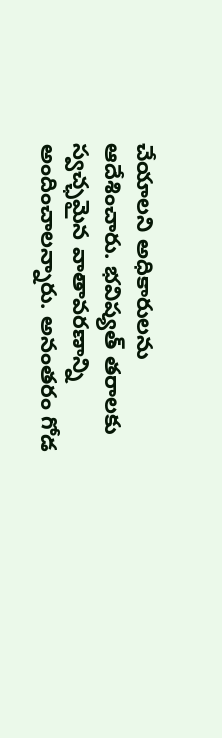చేయాలని అధికారులను ఆదేశించారు. భవిష్యత్ తరాలకు స్వచ్ఛమైన వాతావరణాన్ని అందించాలన్నారు. అనంతరం గోడ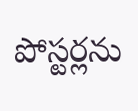పోస్టర్లను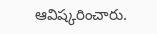ఆవిష్కరించారు.